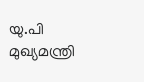യു.പി മുഖ്യമന്ത്രി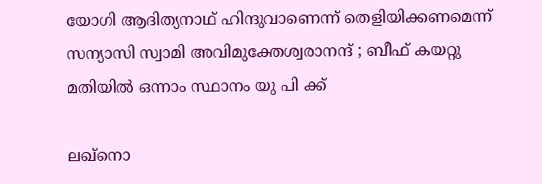യോഗി ആദിത്യനാഥ് ഹിന്ദുവാണെന്ന് തെളിയിക്കണമെന്ന് സന്യാസി സ്വാമി അവിമുക്തേശ്വരാനന്ദ് ; ബീഫ് കയറ്റു മതിയിൽ ഒന്നാം സ്ഥാനം യു പി ക്ക്

ലഖ്നൊ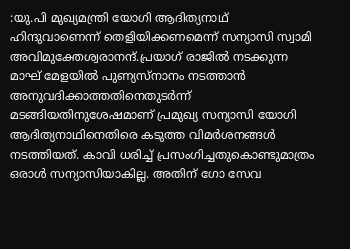:യു.പി മുഖ്യമന്ത്രി യോഗി ആദിത്യനാഥ് ഹിന്ദുവാണെന്ന് തെളിയിക്കണമെന്ന് സന്യാസി സ്വാമി അവിമുക്തേശ്വരാനന്ദ്.പ്രയാഗ് രാജിൽ നടക്കുന്ന മാഘ് മേളയിൽ പുണ്യസ്നാനം നടത്താൻ അനുവദിക്കാത്തതിനെതുടർന്ന് മടങ്ങിയതിനുശേഷമാണ് പ്രമുഖ്യ സന്യാസി യോഗി ആദിത്യനാഥിനെതിരെ കടുത്ത വിമർശനങ്ങൾ നടത്തിയത്. കാവി ധരിച്ച് പ്രസംഗിച്ചതുകൊണ്ടുമാത്രം ഒരാൾ സന്യാസിയാകില്ല. അതിന് ഗോ സേവ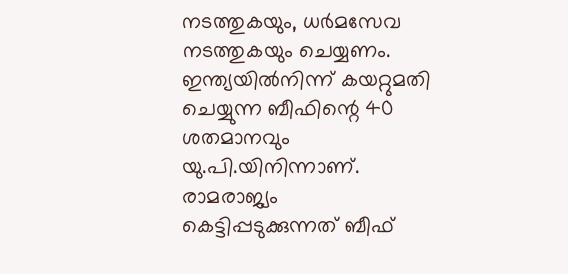നടത്തുകയും, ധർമസേവ നടത്തുകയും ചെയ്യണം. ഇന്ത്യയിൽനിന്ന് കയറ്റുമതി ചെയ്യുന്ന ബീഫിന്റെ 40 ശതമാനവും യു.പി.യിനിന്നാണ്. രാമരാജ്യം കെട്ടിപ്പടുക്കുന്നത് ബീഫ്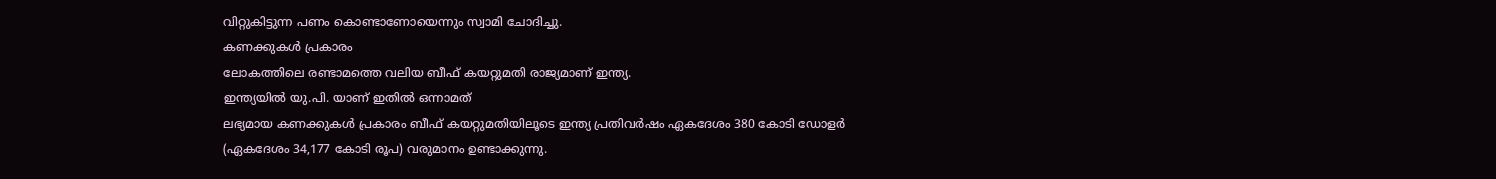വിറ്റുകിട്ടുന്ന പണം കൊണ്ടാണോയെന്നും സ്വാമി ചോദിച്ചു.
കണക്കുകൾ പ്രകാരം
ലോകത്തിലെ രണ്ടാമത്തെ വലിയ ബീഫ് കയറ്റുമതി രാജ്യമാണ് ഇന്ത്യ.
ഇന്ത്യയിൽ യു.പി. യാണ് ഇതിൽ ഒന്നാമത്
ലഭ്യമായ കണക്കുകൾ പ്രകാരം ബീഫ് കയറ്റുമതിയിലൂടെ ഇന്ത്യ പ്രതിവർഷം ഏകദേശം 380 കോടി ഡോളർ (ഏകദേശം 34,177 കോടി രൂപ) വരുമാനം ഉണ്ടാക്കുന്നു.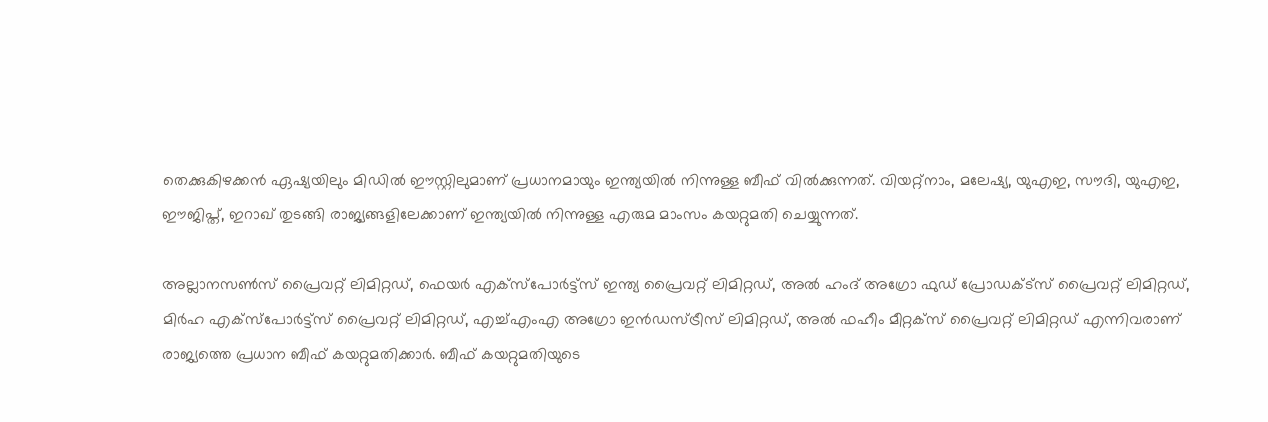തെക്കുകിഴക്കൻ ഏഷ്യയിലും മിഡിൽ ഈസ്റ്റിലുമാണ് പ്രധാനമായും ഇന്ത്യയിൽ നിന്നുള്ള ബീഫ് വിൽക്കുന്നത്. വിയറ്റ്നാം, മലേഷ്യ, യുഎഇ, സൗദി, യുഎഇ, ഈജിപ്ത്, ഇറാഖ് തുടങ്ങി രാജ്യങ്ങളിലേക്കാണ് ഇന്ത്യയിൽ നിന്നുള്ള എരുമ മാംസം കയറ്റുമതി ചെയ്യുന്നത്.

അല്ലാനസൺസ് പ്രൈവറ്റ് ലിമിറ്റഡ്, ഫെയർ എക്‌സ്‌പോർട്ട്‌സ് ഇന്ത്യ പ്രൈവറ്റ് ലിമിറ്റഡ്, അൽ ഹംദ് അഗ്രോ ഫുഡ് പ്രോഡക്‌ട്‌സ് പ്രൈവറ്റ് ലിമിറ്റഡ്, മിർഹ എക്‌സ്‌പോർട്ട്‌സ് പ്രൈവറ്റ് ലിമിറ്റഡ്, എച്ച്‌എംഎ അഗ്രോ ഇൻഡസ്ട്രീസ് ലിമിറ്റഡ്, അൽ ഫഹീം മീറ്റക്‌സ് പ്രൈവറ്റ് ലിമിറ്റഡ് എന്നിവരാണ് രാജ്യത്തെ പ്രധാന ബീഫ് കയറ്റുമതിക്കാർ. ബീഫ് കയറ്റുമതിയുടെ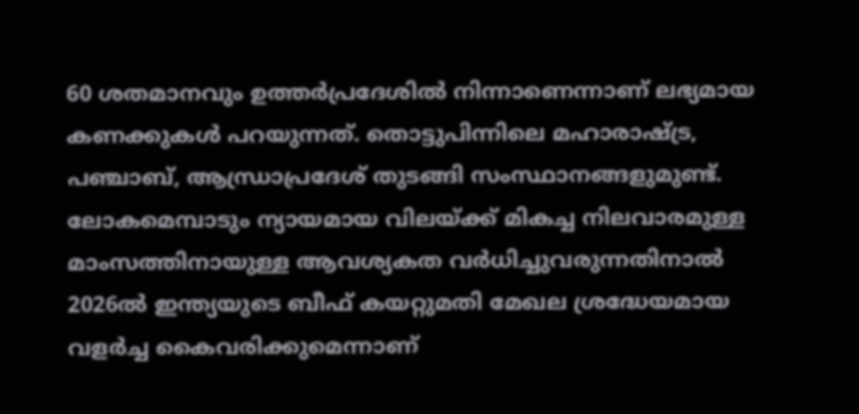60 ശതമാനവും ഉത്തർപ്രദേശില്‍ നിന്നാണെന്നാണ് ലഭ്യമായ കണക്കുകൾ പറയുന്നത്. തൊട്ടുപിന്നിലെ മഹാരാഷ്ട്ര, പഞ്ചാബ്, ആന്ധ്രാപ്രദേശ് തുടങ്ങി സംസ്ഥാനങ്ങളുമുണ്ട്.
ലോകമെമ്പാടും ന്യായമായ വിലയ്ക്ക് മികച്ച നിലവാരമുള്ള മാംസത്തിനായുള്ള ആവശ്യകത വർധിച്ചുവരുന്നതിനാൽ 2026ൽ ഇന്ത്യയുടെ ബീഫ് കയറ്റുമതി മേഖല ശ്രദ്ധേയമായ വളർച്ച കൈവരിക്കുമെന്നാണ്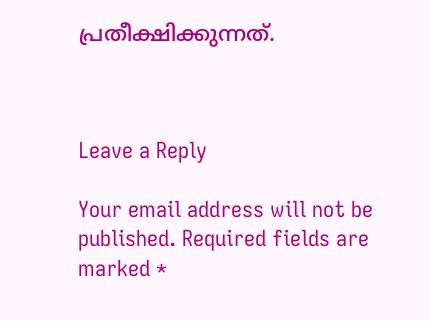പ്രതീക്ഷിക്കുന്നത്.



Leave a Reply

Your email address will not be published. Required fields are marked *